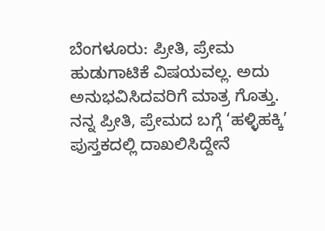ಬೆಂಗಳೂರು: ಪ್ರೀತಿ, ಪ್ರೇಮ ಹುಡುಗಾಟಿಕೆ ವಿಷಯವಲ್ಲ. ಅದು ಅನುಭವಿಸಿದವರಿಗೆ ಮಾತ್ರ ಗೊತ್ತು. ನನ್ನ ಪ್ರೀತಿ, ಪ್ರೇಮದ ಬಗ್ಗೆ ‘ಹಳ್ಳಿಹಕ್ಕಿ’ ಪುಸ್ತಕದಲ್ಲಿ ದಾಖಲಿಸಿದ್ದೇನೆ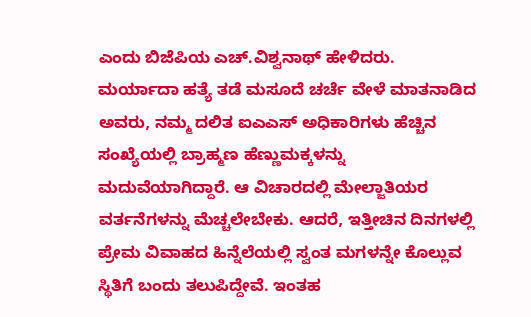ಎಂದು ಬಿಜೆಪಿಯ ಎಚ್.ವಿಶ್ವನಾಥ್ ಹೇಳಿದರು.
ಮರ್ಯಾದಾ ಹತ್ಯೆ ತಡೆ ಮಸೂದೆ ಚರ್ಚೆ ವೇಳೆ ಮಾತನಾಡಿದ ಅವರು, ನಮ್ಮ ದಲಿತ ಐಎಎಸ್ ಅಧಿಕಾರಿಗಳು ಹೆಚ್ಚಿನ ಸಂಖ್ಯೆಯಲ್ಲಿ ಬ್ರಾಹ್ಮಣ ಹೆಣ್ಣುಮಕ್ಕಳನ್ನು ಮದುವೆಯಾಗಿದ್ದಾರೆ. ಆ ವಿಚಾರದಲ್ಲಿ ಮೇಲ್ಜಾತಿಯರ ವರ್ತನೆಗಳನ್ನು ಮೆಚ್ಚಲೇಬೇಕು. ಆದರೆ, ಇತ್ತೀಚಿನ ದಿನಗಳಲ್ಲಿ ಪ್ರೇಮ ವಿವಾಹದ ಹಿನ್ನೆಲೆಯಲ್ಲಿ ಸ್ವಂತ ಮಗಳನ್ನೇ ಕೊಲ್ಲುವ ಸ್ಥಿತಿಗೆ ಬಂದು ತಲುಪಿದ್ದೇವೆ. ಇಂತಹ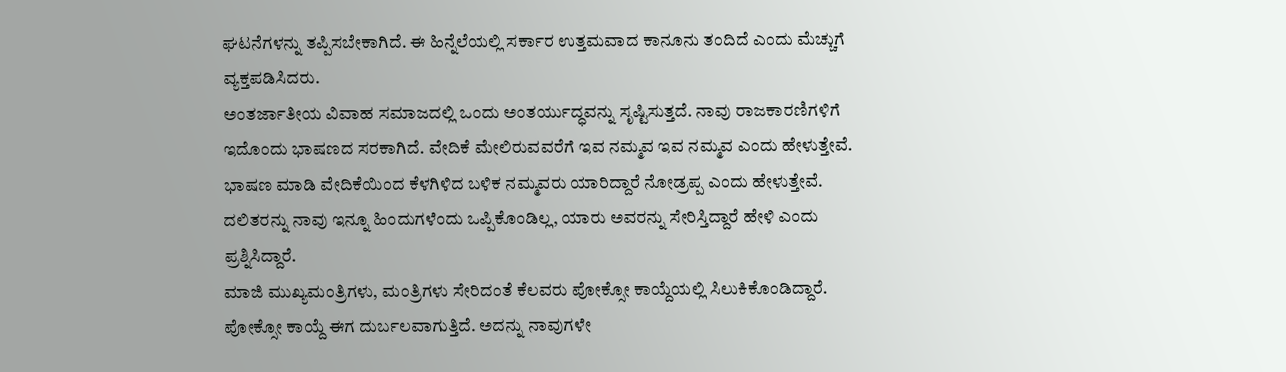ಘಟನೆಗಳನ್ನು ತಪ್ಪಿಸಬೇಕಾಗಿದೆ. ಈ ಹಿನ್ನೆಲೆಯಲ್ಲಿ ಸರ್ಕಾರ ಉತ್ತಮವಾದ ಕಾನೂನು ತಂದಿದೆ ಎಂದು ಮೆಚ್ಚುಗೆ ವ್ಯಕ್ತಪಡಿಸಿದರು.
ಅಂತರ್ಜಾತೀಯ ವಿವಾಹ ಸಮಾಜದಲ್ಲಿ ಒಂದು ಅಂತರ್ಯುದ್ಧವನ್ನು ಸೃಷ್ಟಿಸುತ್ತದೆ. ನಾವು ರಾಜಕಾರಣಿಗಳಿಗೆ ಇದೊಂದು ಭಾಷಣದ ಸರಕಾಗಿದೆ. ವೇದಿಕೆ ಮೇಲಿರುವವರೆಗೆ ಇವ ನಮ್ಮವ ಇವ ನಮ್ಮವ ಎಂದು ಹೇಳುತ್ತೇವೆ. ಭಾಷಣ ಮಾಡಿ ವೇದಿಕೆಯಿಂದ ಕೆಳಗಿಳಿದ ಬಳಿಕ ನಮ್ಮವರು ಯಾರಿದ್ದಾರೆ ನೋಡ್ರಪ್ಪ ಎಂದು ಹೇಳುತ್ತೇವೆ. ದಲಿತರನ್ನು ನಾವು ಇನ್ನೂ ಹಿಂದುಗಳೆಂದು ಒಪ್ಪಿಕೊಂಡಿಲ್ಲ, ಯಾರು ಅವರನ್ನು ಸೇರಿಸ್ತಿದ್ದಾರೆ ಹೇಳಿ ಎಂದು ಪ್ರಶ್ನಿಸಿದ್ದಾರೆ.
ಮಾಜಿ ಮುಖ್ಯಮಂತ್ರಿಗಳು, ಮಂತ್ರಿಗಳು ಸೇರಿದಂತೆ ಕೆಲವರು ಪೋಕ್ಸೋ ಕಾಯ್ದೆಯಲ್ಲಿ ಸಿಲುಕಿಕೊಂಡಿದ್ದಾರೆ. ಪೋಕ್ಸೋ ಕಾಯ್ದೆ ಈಗ ದುರ್ಬಲವಾಗುತ್ತಿದೆ. ಅದನ್ನು ನಾವುಗಳೇ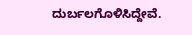ದುರ್ಬಲಗೊಳಿಸಿದ್ದೇವೆ.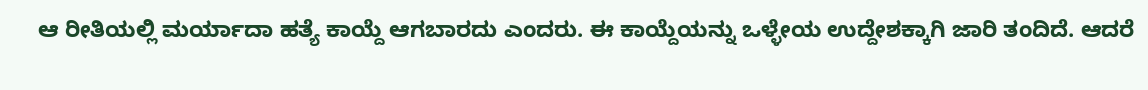ಆ ರೀತಿಯಲ್ಲಿ ಮರ್ಯಾದಾ ಹತ್ಯೆ ಕಾಯ್ದೆ ಆಗಬಾರದು ಎಂದರು. ಈ ಕಾಯ್ದೆಯನ್ನು ಒಳ್ಳೇಯ ಉದ್ದೇಶಕ್ಕಾಗಿ ಜಾರಿ ತಂದಿದೆ. ಆದರೆ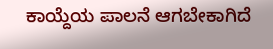ಕಾಯ್ದೆಯ ಪಾಲನೆ ಆಗಬೇಕಾಗಿದೆ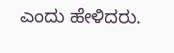ಎಂದು ಹೇಳಿದರು.